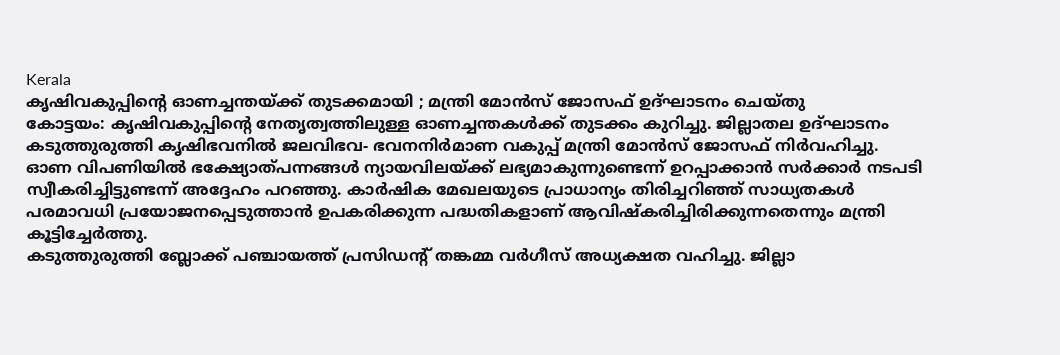Kerala
കൃഷിവകുപ്പിന്റെ ഓണച്ചന്തയ്ക്ക് തുടക്കമായി ; മന്ത്രി മോൻസ് ജോസഫ് ഉദ്ഘാടനം ചെയ്തു
കോട്ടയം: കൃഷിവകുപ്പിന്റെ നേതൃത്വത്തിലുള്ള ഓണച്ചന്തകൾക്ക് തുടക്കം കുറിച്ചു. ജില്ലാതല ഉദ്ഘാടനം കടുത്തുരുത്തി കൃഷിഭവനിൽ ജലവിഭവ- ഭവനനിർമാണ വകുപ്പ് മന്ത്രി മോൻസ് ജോസഫ് നിർവഹിച്ചു.
ഓണ വിപണിയിൽ ഭക്ഷ്യോത്പന്നങ്ങൾ ന്യായവിലയ്ക്ക് ലഭ്യമാകുന്നുണ്ടെന്ന് ഉറപ്പാക്കാൻ സർക്കാർ നടപടി സ്വീകരിച്ചിട്ടുണ്ടന്ന് അദ്ദേഹം പറഞ്ഞു. കാർഷിക മേഖലയുടെ പ്രാധാന്യം തിരിച്ചറിഞ്ഞ് സാധ്യതകൾ പരമാവധി പ്രയോജനപ്പെടുത്താൻ ഉപകരിക്കുന്ന പദ്ധതികളാണ് ആവിഷ്കരിച്ചിരിക്കുന്നതെന്നും മന്ത്രി കൂട്ടിച്ചേർത്തു.
കടുത്തുരുത്തി ബ്ലോക്ക് പഞ്ചായത്ത് പ്രസിഡന്റ് തങ്കമ്മ വർഗീസ് അധ്യക്ഷത വഹിച്ചു. ജില്ലാ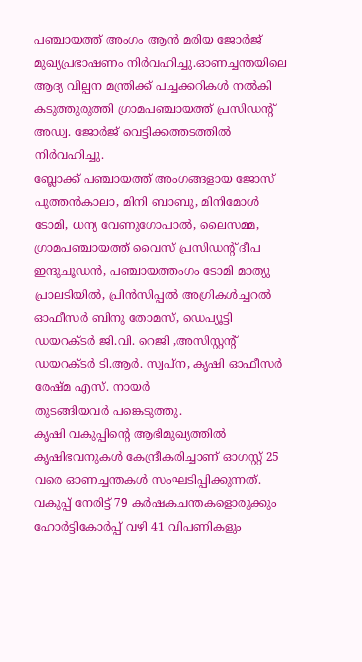പഞ്ചായത്ത് അംഗം ആൻ മരിയ ജോർജ് മുഖ്യപ്രഭാഷണം നിർവഹിച്ചു.ഓണച്ചന്തയിലെ ആദ്യ വില്പന മന്ത്രിക്ക് പച്ചക്കറികൾ നൽകി കടുത്തുരുത്തി ഗ്രാമപഞ്ചായത്ത് പ്രസിഡന്റ് അഡ്വ. ജോർജ് വെട്ടിക്കത്തടത്തിൽ നിർവഹിച്ചു.
ബ്ലോക്ക് പഞ്ചായത്ത് അംഗങ്ങളായ ജോസ് പുത്തൻകാലാ, മിനി ബാബു, മിനിമോൾ ടോമി, ധന്യ വേണുഗോപാൽ, ലൈസമ്മ, ഗ്രാമപഞ്ചായത്ത് വൈസ് പ്രസിഡന്റ് ദീപ ഇന്ദുചൂഡൻ, പഞ്ചായത്തംഗം ടോമി മാത്യു പ്രാലടിയിൽ, പ്രിൻസിപ്പൽ അഗ്രികൾച്ചറൽ ഓഫീസർ ബിനു തോമസ്, ഡെപ്യൂട്ടി ഡയറക്ടർ ജി.വി. റെജി ,അസിസ്റ്റന്റ് ഡയറക്ടർ ടി.ആർ. സ്വപ്ന, കൃഷി ഓഫീസർ രേഷ്മ എസ്. നായർ
തുടങ്ങിയവർ പങ്കെടുത്തു.
കൃഷി വകുപ്പിന്റെ ആഭിമുഖ്യത്തിൽ കൃഷിഭവനുകൾ കേന്ദ്രീകരിച്ചാണ് ഓഗസ്റ്റ് 25 വരെ ഓണച്ചന്തകൾ സംഘടിപ്പിക്കുന്നത്. വകുപ്പ് നേരിട്ട് 79 കർഷകചന്തകളൊരുക്കും ഹോർട്ടികോർപ്പ് വഴി 41 വിപണികളും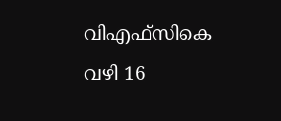വിഎഫ്സികെ വഴി 16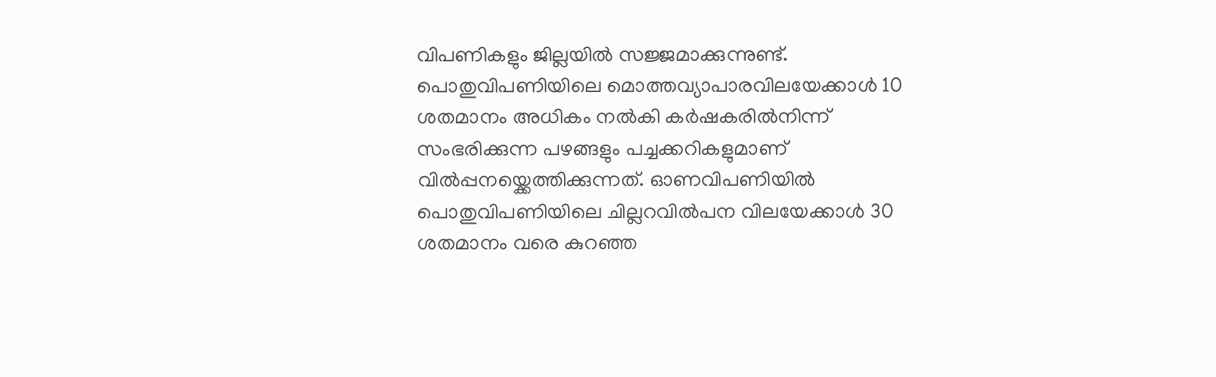വിപണികളും ജില്ലയിൽ സജ്ജമാക്കുന്നുണ്ട്.
പൊതുവിപണിയിലെ മൊത്തവ്യാപാരവിലയേക്കാൾ 10 ശതമാനം അധികം നൽകി കർഷകരിൽനിന്ന് സംഭരിക്കുന്ന പഴങ്ങളും പച്ചക്കറികളുമാണ് വിൽപ്പനയ്ക്കെത്തിക്കുന്നത്. ഓണവിപണിയിൽ പൊതുവിപണിയിലെ ചില്ലറവിൽപന വിലയേക്കാൾ 30 ശതമാനം വരെ കുറഞ്ഞ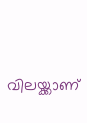വിലയ്ക്കാണ്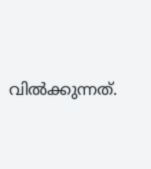വിൽക്കുന്നത്.